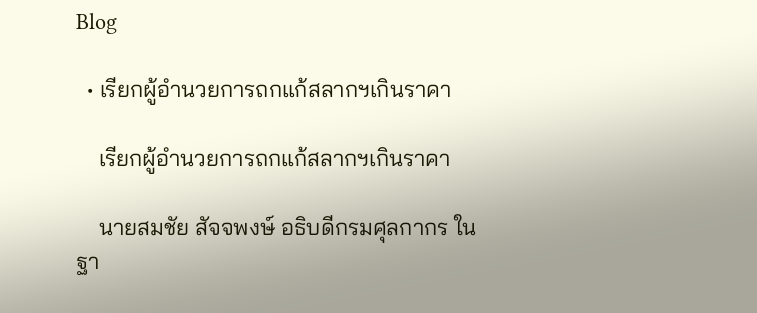Blog

  • เรียกผู้อำนวยการถกแก้สลากฯเกินราคา

    เรียกผู้อำนวยการถกแก้สลากฯเกินราคา

    นายสมชัย สัจจพงษ์ อธิบดีกรมศุลกากร ในฐา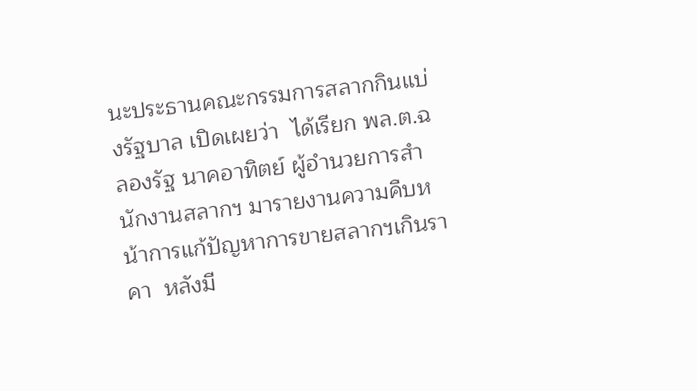นะประธานคณะกรรมการสลากกินแบ่งรัฐบาล เปิดเผยว่า  ได้เรียก พล.ต.ฉลองรัฐ นาคอาทิตย์ ผู้อำนวยการสำนักงานสลากฯ มารายงานความคืบหน้าการแก้ปัญหาการขายสลากฯเกินราคา  หลังมี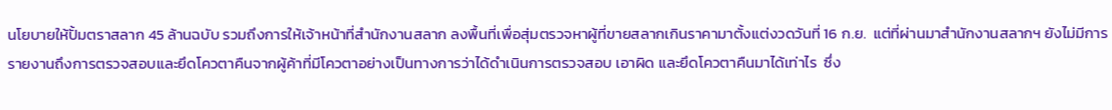นโยบายให้ปั้มตราสลาก 45 ล้านฉบับ รวมถึงการให้เจ้าหน้าที่สำนักงานสลาก ลงพื้นที่เพื่อสุ่มตรวจหาผู้ที่ขายสลากเกินราคามาตั้งแต่งวดวันที่ 16 ก.ย.  แต่ที่ผ่านมาสำนักงานสลากฯ ยังไม่มีการรายงานถึงการตรวจสอบและยึดโควตาคืนจากผู้ค้าที่มีโควตาอย่างเป็นทางการว่าได้ดำเนินการตรวจสอบ เอาผิด และยึดโควตาคืนมาได้เท่าไร  ซึ่ง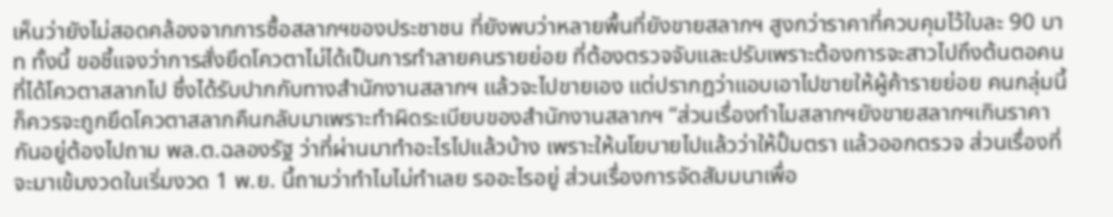เห็นว่ายังไม่สอดคล้องจากการซื้อสลากฯของประชาชน ที่ยังพบว่าหลายพื้นที่ยังขายสลากฯ สูงกว่าราคาที่ควบคุมไว้ใบละ 90 บาท ทั้งนี้ ขอชี้แจงว่าการสั่งยึดโควตาไม่ได้เป็นการทำลายคนรายย่อย ที่ต้องตรวจจับและปรับเพราะต้องการจะสาวไปถึงต้นตอคนที่ได้โควตาสลากไป ซึ่งได้รับปากกับทางสำนักงานสลากฯ แล้วจะไปขายเอง แต่ปรากฎว่าแอบเอาไปขายให้ผู้ค้ารายย่อย คนกลุ่มนี้ก็ควรจะถูกยึดโควตาสลากคืนกลับมาเพราะทำผิดระเบียบของสำนักงานสลากฯ “ส่วนเรื่องทำไมสลากฯยังขายสลากฯเกินราคากันอยู่ต้องไปถาม พล.ต.ฉลองรัฐ ว่าที่ผ่านมาทำอะไรไปแล้วบ้าง เพราะให้นโยบายไปแล้วว่าให้ปั้มตรา แล้วออกตรวจ ส่วนเรื่องที่จะมาเข้มงวดในเริ่มงวด 1 พ.ย. นี้ถามว่าทำไมไม่ทำเลย รออะไรอยู่ ส่วนเรื่องการจัดสัมมนาเพื่อ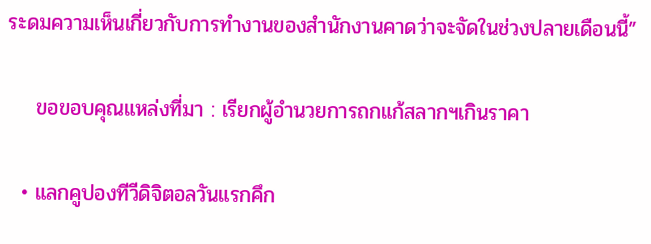ระดมความเห็นเกี่ยวกับการทำงานของสำนักงานคาดว่าจะจัดในช่วงปลายเดือนนี้”

    ขอขอบคุณแหล่งที่มา : เรียกผู้อำนวยการถกแก้สลากฯเกินราคา

  • แลกคูปองทีวีดิจิตอลวันแรกคึก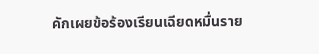คักเผยข้อร้องเรียนเฉียดหมื่นราย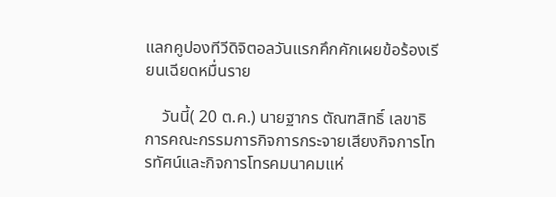แลกคูปองทีวีดิจิตอลวันแรกคึกคักเผยข้อร้องเรียนเฉียดหมื่นราย

    วันนี้( 20 ต.ค.) นายฐากร ตัณฑสิทธิ์ เลขาธิการคณะกรรมการกิจการกระจายเสียงกิจการโทรทัศน์และกิจการโทรคมนาคมแห่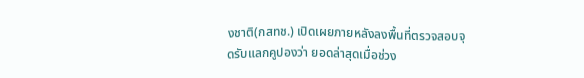งชาติ(กสทช.) เปิดเผยภายหลังลงพื้นที่ตรวจสอบจุดรับแลกคูปองว่า ยอดล่าสุดเมื่อช่วง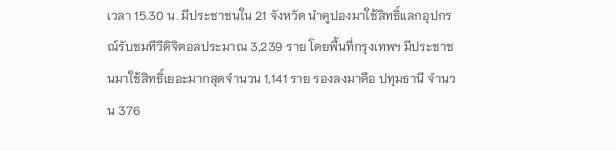เวลา 15.30 น. มีประชาชนใน 21 จังหวัด นำคูปองมาใช้สิทธิ์แลกอุปกรณ์รับชมทีวีดิจิตอลประมาณ 3,239 ราย โดยพื้นที่กรุงเทพฯ มีประชาชนมาใช้สิทธิ์เยอะมากสุดจำนวน 1,141 ราย รองลงมาคือ ปทุมธานี จำนวน 376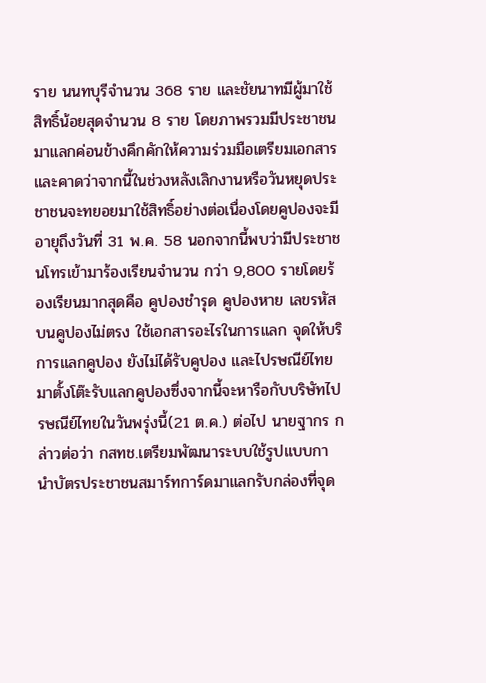ราย นนทบุรีจำนวน 368 ราย และชัยนาทมีผู้มาใช้สิทธิ์น้อยสุดจำนวน 8 ราย โดยภาพรวมมีประชาชนมาแลกค่อนข้างคึกคักให้ความร่วมมือเตรียมเอกสาร และคาดว่าจากนี้ในช่วงหลังเลิกงานหรือวันหยุดประชาชนจะทยอยมาใช้สิทธิ์อย่างต่อเนื่องโดยคูปองจะมีอายุถึงวันที่ 31 พ.ค. 58 นอกจากนี้พบว่ามีประชาชนโทรเข้ามาร้องเรียนจำนวน กว่า 9,800 รายโดยร้องเรียนมากสุดคือ คูปองชำรุด คูปองหาย เลขรหัสบนคูปองไม่ตรง ใช้เอกสารอะไรในการแลก จุดให้บริการแลกคูปอง ยังไม่ได้รับคูปอง และไปรษณีย์ไทยมาตั้งโต๊ะรับแลกคูปองซึ่งจากนี้จะหารือกับบริษัทไปรษณีย์ไทยในวันพรุ่งนี้(21 ต.ค.) ต่อไป นายฐากร กล่าวต่อว่า กสทช.เตรียมพัฒนาระบบใช้รูปแบบกานำบัตรประชาชนสมาร์ทการ์ดมาแลกรับกล่องที่จุด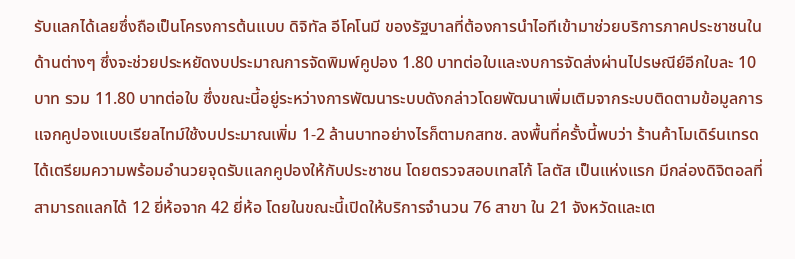รับแลกได้เลยซึ่งถือเป็นโครงการต้นแบบ ดิจิทัล อีโคโนมี ของรัฐบาลที่ต้องการนำไอทีเข้ามาช่วยบริการภาคประชาชนในด้านต่างๆ ซึ่งจะช่วยประหยัดงบประมาณการจัดพิมพ์คูปอง 1.80 บาทต่อใบและงบการจัดส่งผ่านไปรษณีย์อีกใบละ 10 บาท รวม 11.80 บาทต่อใบ ซึ่งขณะนี้อยู่ระหว่างการพัฒนาระบบดังกล่าวโดยพัฒนาเพิ่มเติมจากระบบติดตามข้อมูลการแจกคูปองแบบเรียลไทม์ใช้งบประมาณเพิ่ม 1-2 ล้านบาทอย่างไรก็ตามกสทช. ลงพื้นที่ครั้งนี้พบว่า ร้านค้าโมเดิร์นเทรดได้เตรียมความพร้อมอำนวยจุดรับแลกคูปองให้กับประชาชน โดยตรวจสอบเทสโก้ โลตัส เป็นแห่งแรก มีกล่องดิจิตอลที่สามารถแลกได้ 12 ยี่ห้อจาก 42 ยี่ห้อ โดยในขณะนี้เปิดให้บริการจำนวน 76 สาขา ใน 21 จังหวัดและเต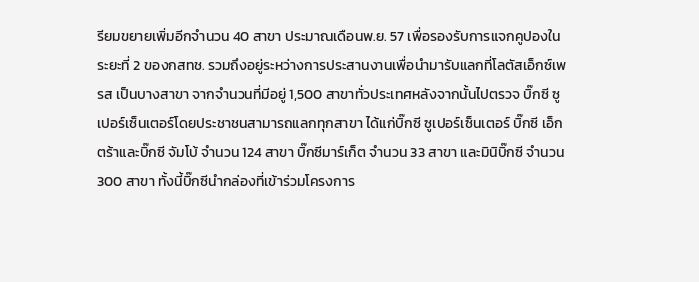รียมขยายเพิ่มอีกจำนวน 40 สาขา ประมาณเดือนพ.ย. 57 เพื่อรองรับการแจกคูปองในระยะที่ 2 ของกสทช. รวมถึงอยู่ระหว่างการประสานงานเพื่อนำมารับแลกที่โลตัสเอ็กซ์เพรส เป็นบางสาขา จากจำนวนที่มีอยู่ 1,500 สาขาทั่วประเทศหลังจากนั้นไปตรวจ บิ๊กซี ซูเปอร์เซ็นเตอร์โดยประชาชนสามารถแลกทุกสาขา ได้แก่บิ๊กซี ซูเปอร์เซ็นเตอร์ บิ๊กซี เอ็กตร้าและบิ๊กซี จัมโบ้ จำนวน 124 สาขา บิ๊กซีมาร์เก็ต จำนวน 33 สาขา และมินิบิ๊กซี จำนวน 300 สาขา ทั้งนี้บิ๊กซีนำกล่องที่เข้าร่วมโครงการ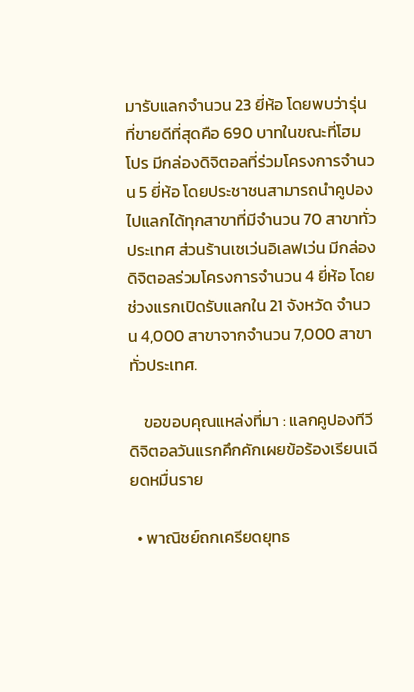มารับแลกจำนวน 23 ยี่ห้อ โดยพบว่ารุ่นที่ขายดีที่สุดคือ 690 บาทในขณะที่โฮมโปร มีกล่องดิจิตอลที่ร่วมโครงการจำนวน 5 ยี่ห้อ โดยประชาชนสามารถนำคูปองไปแลกได้ทุกสาขาที่มีจำนวน 70 สาขาทั่วประเทศ ส่วนร้านเซเว่นอิเลฟเว่น มีกล่องดิจิตอลร่วมโครงการจำนวน 4 ยี่ห้อ โดยช่วงแรกเปิดรับแลกใน 21 จังหวัด จำนวน 4,000 สาขาจากจำนวน 7,000 สาขาทั่วประเทศ.

    ขอขอบคุณแหล่งที่มา : แลกคูปองทีวีดิจิตอลวันแรกคึกคักเผยข้อร้องเรียนเฉียดหมื่นราย

  • พาณิชย์ถกเครียดยุทธ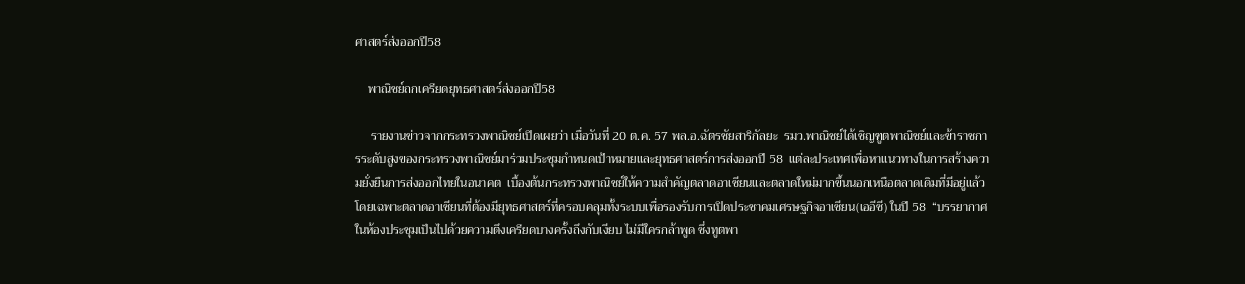ศาสตร์ส่งออกปี58

    พาณิชย์ถกเครียดยุทธศาสตร์ส่งออกปี58

     รายงานข่าวจากกระทรวงพาณิชย์เปิดเผยว่า เมื่อวันที่ 20 ต.ค. 57 พล.อ.ฉัตรชัยสาริกัลยะ  รมว.พาณิชย์ได้เชิญฑูตพาณิชย์และข้าราชการระดับสูงของกระทรวงพาณิชย์มาร่วมประชุมกำหนดเป้าหมายและยุทธศาสตร์การส่งออกปี 58  แต่ละประเทศเพื่อหาแนวทางในการสร้างความยั่งยืนการส่งออกไทยในอนาคต  เบื้องต้นกระทรวงพาณิชย์ให้ความสำคัญตลาดอาเซียนและตลาดใหม่มากขึ้นนอกเหนือตลาดเดิมที่มีอยู่แล้ว โดยเฉพาะตลาดอาเซียนที่ต้องมียุทธศาสตร์ที่ครอบคลุมทั้งระบบเพื่อรองรับการเปิดประชาคมเศรษฐกิจอาเซียน(เออีซี) ในปี 58  “บรรยากาศในห้องประชุมเป็นไปด้วยความตึงเครียดบางครั้งถึงกับเงียบ ไม่มีใครกล้าพูด ซึ่งทูตพา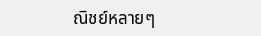ณิชย์หลายๆ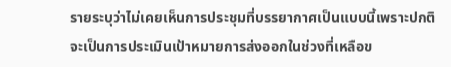รายระบุว่าไม่เคยเห็นการประชุมที่บรรยากาศเป็นแบบนี้เพราะปกติจะเป็นการประเมินเป้าหมายการส่งออกในช่วงที่เหลือข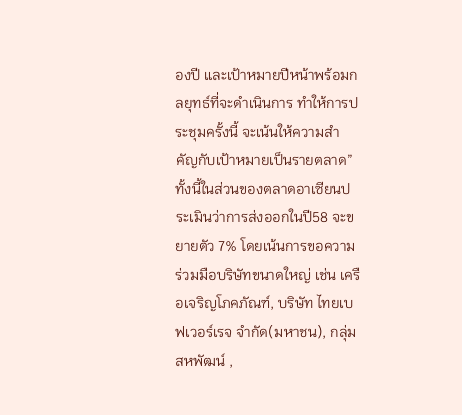องปี และเป้าหมายปีหน้าพร้อมกลยุทธ์ที่จะดำเนินการ ทำให้การประชุมครั้งนี้ จะเน้นให้ความสำคัญกับเป้าหมายเป็นรายตลาด”  ทั้งนี้ในส่วนของตลาดอาเซียนประเมินว่าการส่งออกในปี58 จะขยายตัว 7% โดยเน้นการขอความร่วมมือบริษัทขนาดใหญ่ เช่น เครือเจริญโภคภัณฑ์, บริษัท ไทยเบฟเวอร์เรจ จำกัด(มหาชน), กลุ่มสหพัฒน์ ,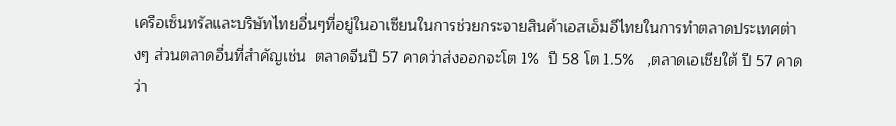เครือเซ็นทรัลและบริษัทไทยอื่นๆที่อยู่ในอาเซียนในการช่วยกระจายสินค้าเอสเอ็มอีไทยในการทำตลาดประเทศต่างๆ ส่วนตลาดอื่นที่สำคัญเช่น  ตลาดจีนปี 57 คาดว่าส่งออกจะโต 1%  ปี 58 โต 1.5%   ,ตลาดเอเชียใต้ ปี 57 คาดว่า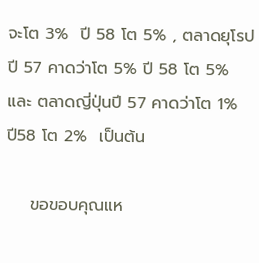จะโต 3%  ปี 58 โต 5% , ตลาดยุโรปปี 57 คาดว่าโต 5% ปี 58 โต 5%  และ ตลาดญี่ปุ่นปี 57 คาดว่าโต 1%  ปี58 โต 2%  เป็นต้น

    ขอขอบคุณแห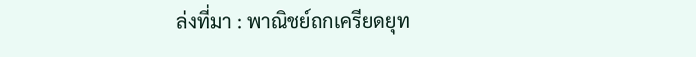ล่งที่มา : พาณิชย์ถกเครียดยุท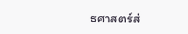ธศาสตร์ส่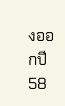งออกปี58